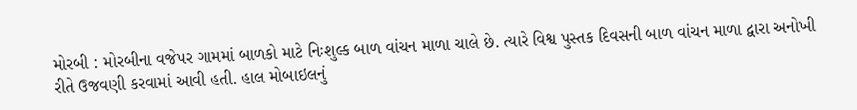મોરબી : મોરબીના વજેપર ગામમાં બાળકો માટે નિઃશુલ્ક બાળ વાંચન માળા ચાલે છે. ત્યારે વિશ્વ પુસ્તક દિવસની બાળ વાંચન માળા દ્વારા અનોખી રીતે ઉજવણી કરવામાં આવી હતી. હાલ મોબાઇલનું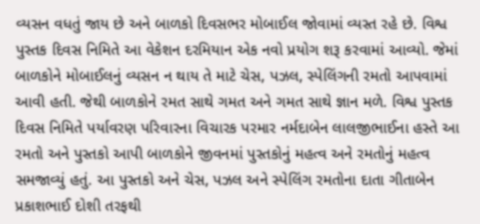વ્યસન વધતું જાય છે અને બાળકો દિવસભર મોબાઈલ જોવામાં વ્યસ્ત રહે છે. વિશ્વ પુસ્તક દિવસ નિમિતે આ વેકેશન દરમિયાન એક નવો પ્રયોગ શરૂ કરવામાં આવ્યો. જેમાં બાળકોને મોબાઈલનું વ્યસન ન થાય તે માટે ચેસ, પઝલ, સ્પેલિંગની રમતો આપવામાં આવી હતી. જેથી બાળકોને રમત સાથે ગમત અને ગમત સાથે જ્ઞાન મળે. વિશ્વ પુસ્તક દિવસ નિમિતે પર્યાવરણ પરિવારના વિચારક પરમાર નર્મદાબેન લાલજીભાઈના હસ્તે આ રમતો અને પુસ્તકો આપી બાળકોને જીવનમાં પુસ્તકોનું મહત્વ અને રમતોનું મહત્વ સમજાવ્યું હતું. આ પુસ્તકો અને ચેસ, પઝલ અને સ્પેલિંગ રમતોના દાતા ગીતાબેન પ્રકાશભાઈ દોશી તરફથી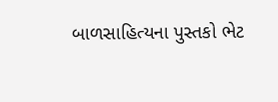બાળસાહિત્યના પુસ્તકો ભેટ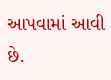આપવામાં આવી છે.